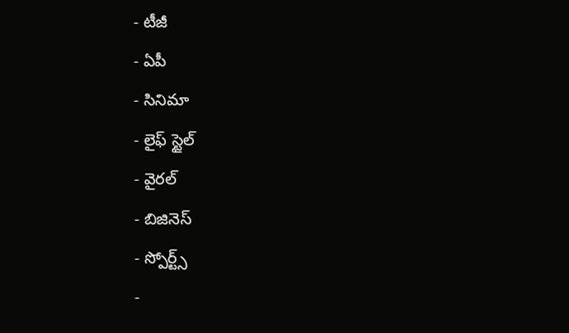- టీజీ
- ఏపీ
- సినిమా
- లైఫ్ స్టైల్
- వైరల్
- బిజినెస్
- స్పోర్ట్స్
-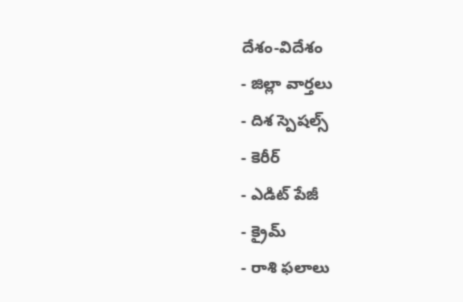దేశం-విదేశం
- జిల్లా వార్తలు
- దిశ స్పెషల్స్
- కెరీర్
- ఎడిట్ పేజీ
- క్రైమ్
- రాశి ఫలాలు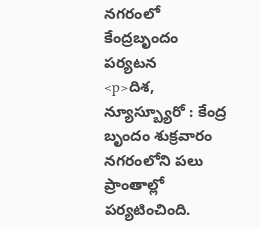నగరంలో కేంద్రబృందం పర్యటన
<p>దిశ, న్యూస్బ్యూరో : కేంద్ర బృందం శుక్రవారం నగరంలోని పలు ప్రాంతాల్లో పర్యటించింది.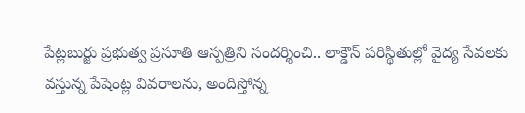పేట్లబుర్జు ప్రభుత్వ ప్రసూతి ఆస్పత్రిని సందర్శించి.. లాక్డౌన్ పరిస్థితుల్లో వైద్య సేవలకు వస్తున్న పేషెంట్ల వివరాలను, అందిస్తోన్న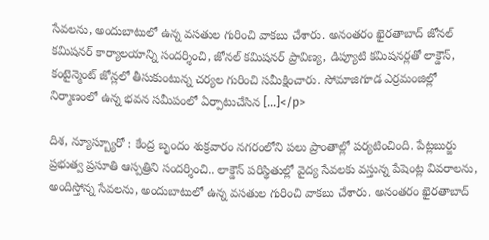సేవలను, అందుబాటులో ఉన్న వసతుల గురించి వాకబు చేశారు. అనంతరం ఖైరతాబాద్ జోనల్ కమిషనర్ కార్యాలయాన్ని సందర్శించి, జోనల్ కమిషనర్ ప్రావిణ్య, డిప్యూటి కమిషనర్లతో లాక్డౌన్, కంటైన్మెంట్ జోన్లలో తీసుకుంటున్న చర్యల గురించి సమీక్షించారు. సోమాజిగూడ ఎర్రమంజిల్లో నిర్మాణంలో ఉన్న భవన సమీపంలో ఏర్పాటుచేసిన […]</p>

దిశ, న్యూస్బ్యూరో : కేంద్ర బృందం శుక్రవారం నగరంలోని పలు ప్రాంతాల్లో పర్యటించింది. పేట్లబుర్జు ప్రభుత్వ ప్రసూతి ఆస్పత్రిని సందర్శించి.. లాక్డౌన్ పరిస్థితుల్లో వైద్య సేవలకు వస్తున్న పేషెంట్ల వివరాలను, అందిస్తోన్న సేవలను, అందుబాటులో ఉన్న వసతుల గురించి వాకబు చేశారు. అనంతరం ఖైరతాబాద్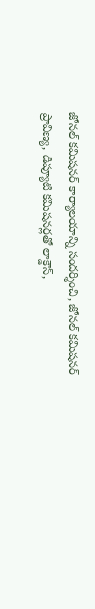జోనల్ కమిషనర్ కార్యాలయాన్ని సందర్శించి, జోనల్ కమిషనర్ ప్రావిణ్య, డిప్యూటి కమిషనర్లతో లాక్డౌన్,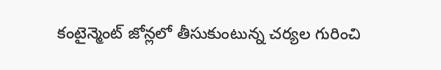కంటైన్మెంట్ జోన్లలో తీసుకుంటున్న చర్యల గురించి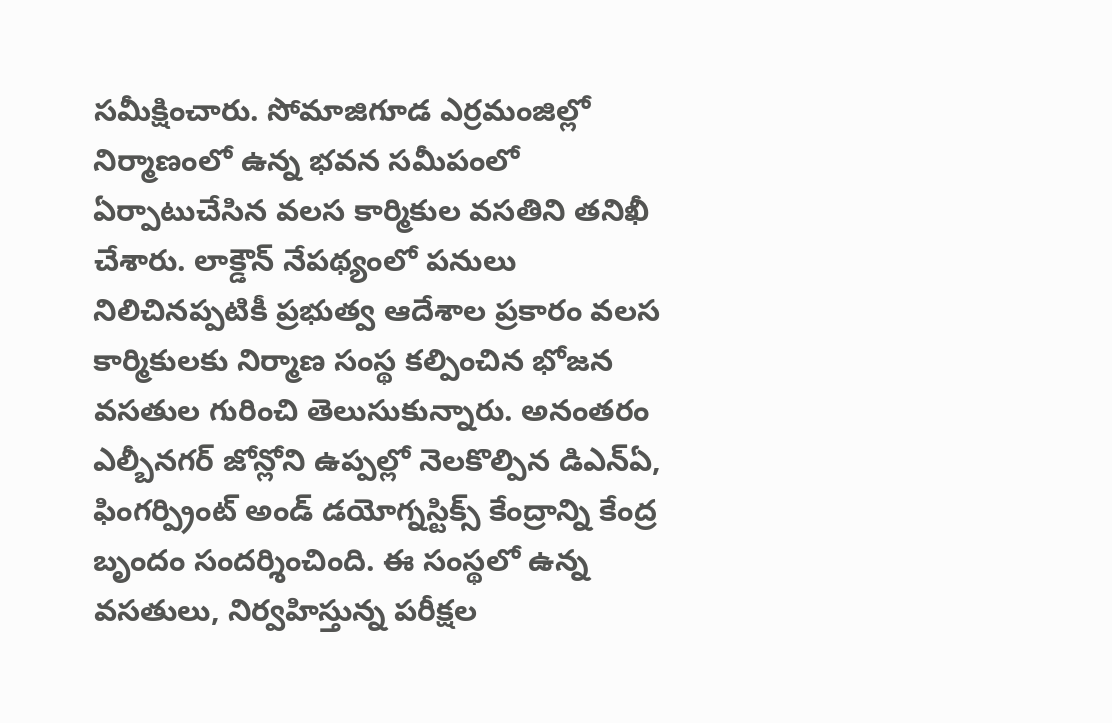సమీక్షించారు. సోమాజిగూడ ఎర్రమంజిల్లో నిర్మాణంలో ఉన్న భవన సమీపంలో ఏర్పాటుచేసిన వలస కార్మికుల వసతిని తనిఖీ చేశారు. లాక్డౌన్ నేపథ్యంలో పనులు నిలిచినప్పటికీ ప్రభుత్వ ఆదేశాల ప్రకారం వలస కార్మికులకు నిర్మాణ సంస్థ కల్పించిన భోజన వసతుల గురించి తెలుసుకున్నారు. అనంతరం ఎల్బీనగర్ జోన్లోని ఉప్పల్లో నెలకొల్పిన డిఎన్ఏ, ఫింగర్ప్రింట్ అండ్ డయోగ్నస్టిక్స్ కేంద్రాన్ని కేంద్ర బృందం సందర్శించింది. ఈ సంస్థలో ఉన్న వసతులు, నిర్వహిస్తున్న పరీక్షల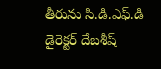తీరును సి.డి.ఎఫ్.డి డైరెక్టర్ దేబశీష్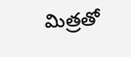మిత్రతో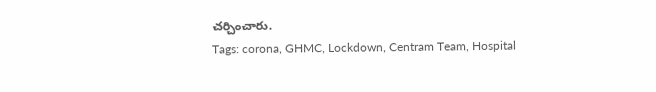చర్చించారు.
Tags: corona, GHMC, Lockdown, Centram Team, Hospital